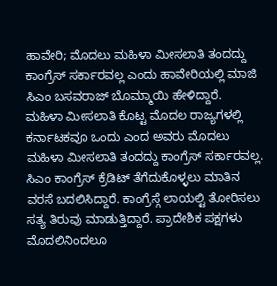ಹಾವೇರಿ; ಮೊದಲು ಮಹಿಳಾ ಮೀಸಲಾತಿ ತಂದದ್ದು ಕಾಂಗ್ರೆಸ್ ಸರ್ಕಾರವಲ್ಲ ಎಂದು ಹಾವೇರಿಯಲ್ಲಿ ಮಾಜಿ ಸಿಎಂ ಬಸವರಾಜ್ ಬೊಮ್ಮಾಯಿ ಹೇಳಿದ್ದಾರೆ.
ಮಹಿಳಾ ಮೀಸಲಾತಿ ಕೊಟ್ಟ ಮೊದಲ ರಾಜ್ಯಗಳಲ್ಲಿ ಕರ್ನಾಟಕವೂ ಒಂದು ಎಂದ ಅವರು ಮೊದಲು ಮಹಿಳಾ ಮೀಸಲಾತಿ ತಂದದ್ದು ಕಾಂಗ್ರೆಸ್ ಸರ್ಕಾರವಲ್ಲ. ಸಿಎಂ ಕಾಂಗ್ರೆಸ್ ಕ್ರೆಡಿಟ್ ತೆಗೆದುಕೊಳ್ಳಲು ಮಾತಿನ ವರಸೆ ಬದಲಿಸಿದ್ದಾರೆ. ಕಾಂಗ್ರೆಸ್ಗೆ ಲಾಯಲ್ಟಿ ತೋರಿಸಲು ಸತ್ಯ ತಿರುವು ಮಾಡುತ್ತಿದ್ದಾರೆ. ಪ್ರಾದೇಶಿಕ ಪಕ್ಷಗಳು ಮೊದಲಿನಿಂದಲೂ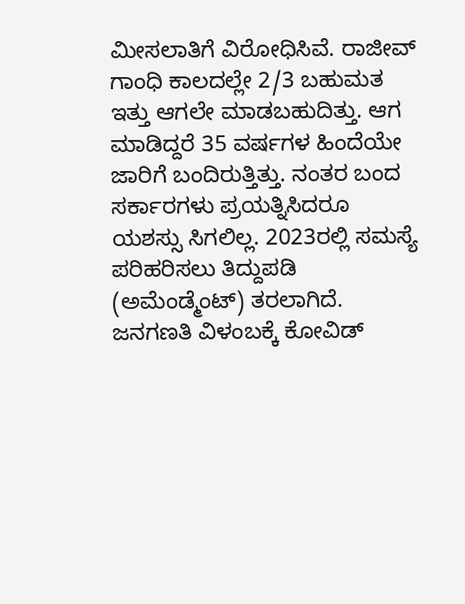ಮೀಸಲಾತಿಗೆ ವಿರೋಧಿಸಿವೆ. ರಾಜೀವ್ ಗಾಂಧಿ ಕಾಲದಲ್ಲೇ 2/3 ಬಹುಮತ ಇತ್ತು ಆಗಲೇ ಮಾಡಬಹುದಿತ್ತು. ಆಗ ಮಾಡಿದ್ದರೆ 35 ವರ್ಷಗಳ ಹಿಂದೆಯೇ ಜಾರಿಗೆ ಬಂದಿರುತ್ತಿತ್ತು. ನಂತರ ಬಂದ ಸರ್ಕಾರಗಳು ಪ್ರಯತ್ನಿಸಿದರೂ ಯಶಸ್ಸು ಸಿಗಲಿಲ್ಲ. 2023ರಲ್ಲಿ ಸಮಸ್ಯೆ ಪರಿಹರಿಸಲು ತಿದ್ದುಪಡಿ (ಅಮೆಂಡ್ಮೆಂಟ್) ತರಲಾಗಿದೆ. ಜನಗಣತಿ ವಿಳಂಬಕ್ಕೆ ಕೋವಿಡ್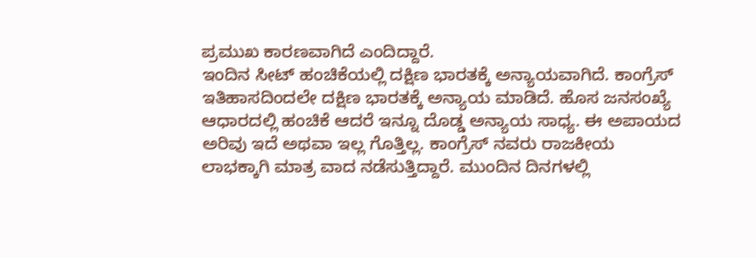ಪ್ರಮುಖ ಕಾರಣವಾಗಿದೆ ಎಂದಿದ್ದಾರೆ.
ಇಂದಿನ ಸೀಟ್ ಹಂಚಿಕೆಯಲ್ಲಿ ದಕ್ಷಿಣ ಭಾರತಕ್ಕೆ ಅನ್ಯಾಯವಾಗಿದೆ. ಕಾಂಗ್ರೆಸ್ ಇತಿಹಾಸದಿಂದಲೇ ದಕ್ಷಿಣ ಭಾರತಕ್ಕೆ ಅನ್ಯಾಯ ಮಾಡಿದೆ. ಹೊಸ ಜನಸಂಖ್ಯೆ ಆಧಾರದಲ್ಲಿ ಹಂಚಿಕೆ ಆದರೆ ಇನ್ನೂ ದೊಡ್ಡ ಅನ್ಯಾಯ ಸಾಧ್ಯ. ಈ ಅಪಾಯದ ಅರಿವು ಇದೆ ಅಥವಾ ಇಲ್ಲ ಗೊತ್ತಿಲ್ಲ. ಕಾಂಗ್ರೆಸ್ ನವರು ರಾಜಕೀಯ ಲಾಭಕ್ಕಾಗಿ ಮಾತ್ರ ವಾದ ನಡೆಸುತ್ತಿದ್ದಾರೆ. ಮುಂದಿನ ದಿನಗಳಲ್ಲಿ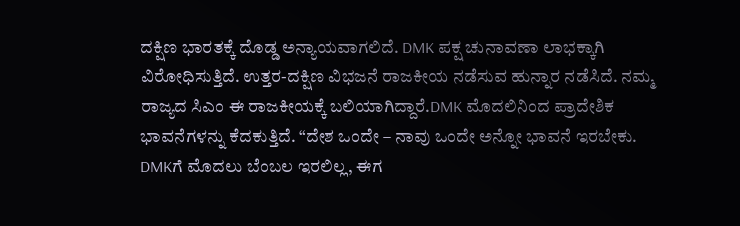ದಕ್ಷಿಣ ಭಾರತಕ್ಕೆ ದೊಡ್ಡ ಅನ್ಯಾಯವಾಗಲಿದೆ. DMK ಪಕ್ಷ ಚುನಾವಣಾ ಲಾಭಕ್ಕಾಗಿ ವಿರೋಧಿಸುತ್ತಿದೆ. ಉತ್ತರ-ದಕ್ಷಿಣ ವಿಭಜನೆ ರಾಜಕೀಯ ನಡೆಸುವ ಹುನ್ನಾರ ನಡೆಸಿದೆ. ನಮ್ಮ ರಾಜ್ಯದ ಸಿಎಂ ಈ ರಾಜಕೀಯಕ್ಕೆ ಬಲಿಯಾಗಿದ್ದಾರೆ.DMK ಮೊದಲಿನಿಂದ ಪ್ರಾದೇಶಿಕ ಭಾವನೆಗಳನ್ನು ಕೆದಕುತ್ತಿದೆ. “ದೇಶ ಒಂದೇ – ನಾವು ಒಂದೇ ಅನ್ನೋ ಭಾವನೆ ಇರಬೇಕು. DMKಗೆ ಮೊದಲು ಬೆಂಬಲ ಇರಲಿಲ್ಲ, ಈಗ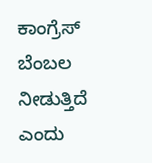ಕಾಂಗ್ರೆಸ್ ಬೆಂಬಲ ನೀಡುತ್ತಿದೆ ಎಂದು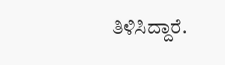ತಿಳಿಸಿದ್ದಾರೆ.